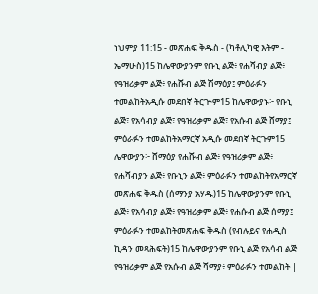ነህምያ 11:15 - መጽሐፍ ቅዱስ - (ካቶሊካዊ እትም - ኤማሁስ)15 ከሌዋውያንም የቡኒ ልጅ፥ የሐሻብያ ልጅ፥ የዓዝሪቃም ልጅ፥ የሐሹብ ልጅ ሽማዕያ፤ ምዕራፉን ተመልከትአዲሱ መደበኛ ትርጒም15 ከሌዋውያኑ፦ የቡኒ ልጅ፣ የአሳብያ ልጅ፣ የዓዝሪቃም ልጅ፣ የአሱብ ልጅ ሸማያ፤ ምዕራፉን ተመልከትአማርኛ አዲሱ መደበኛ ትርጉም15 ሌዋውያን፦ ሸማዕያ የሐሹብ ልጅ፥ የዓዝሪቃም ልጅ፥ የሐሻብያን ልጅ፥ የቡኒን ልጅ፥ ምዕራፉን ተመልከትየአማርኛ መጽሐፍ ቅዱስ (ሰማንያ አሃዱ)15 ከሌዋውያንም የቡኒ ልጅ፥ የአሳብያ ልጅ፥ የዓዝሪቃም ልጅ፥ የሐሱብ ልጅ ሰማያ፤ ምዕራፉን ተመልከትመጽሐፍ ቅዱስ (የብሉይና የሐዲስ ኪዳን መጻሕፍት)15 ከሌዋውያንም የቡኒ ልጅ የአሳብ ልጅ የዓዝሪቃም ልጅ የአሱብ ልጅ ሻማያ፥ ምዕራፉን ተመልከት |